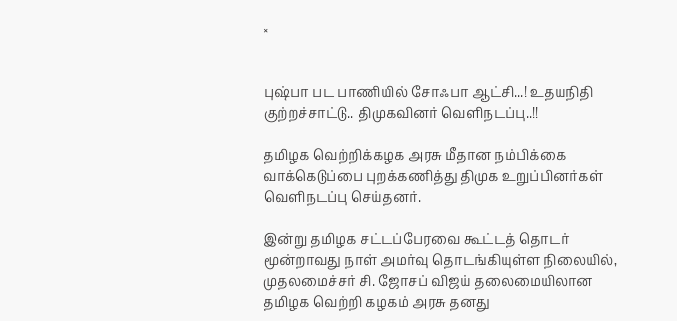×


புஷ்பா பட பாணியில் சோஃபா ஆட்சி...! உதயநிதி குற்றச்சாட்டு.. திமுகவினர் வெளிநடப்பு..!!

தமிழக வெற்றிக்கழக அரசு மீதான நம்பிக்கை வாக்கெடுப்பை புறக்கணித்து திமுக உறுப்பினர்கள் வெளிநடப்பு செய்தனர்.

இன்று தமிழக சட்டப்பேரவை கூட்டத் தொடர் மூன்றாவது நாள் அமர்வு தொடங்கியுள்ள நிலையில், முதலமைச்சர் சி. ஜோசப் விஜய் தலைமையிலான தமிழக வெற்றி கழகம் அரசு தனது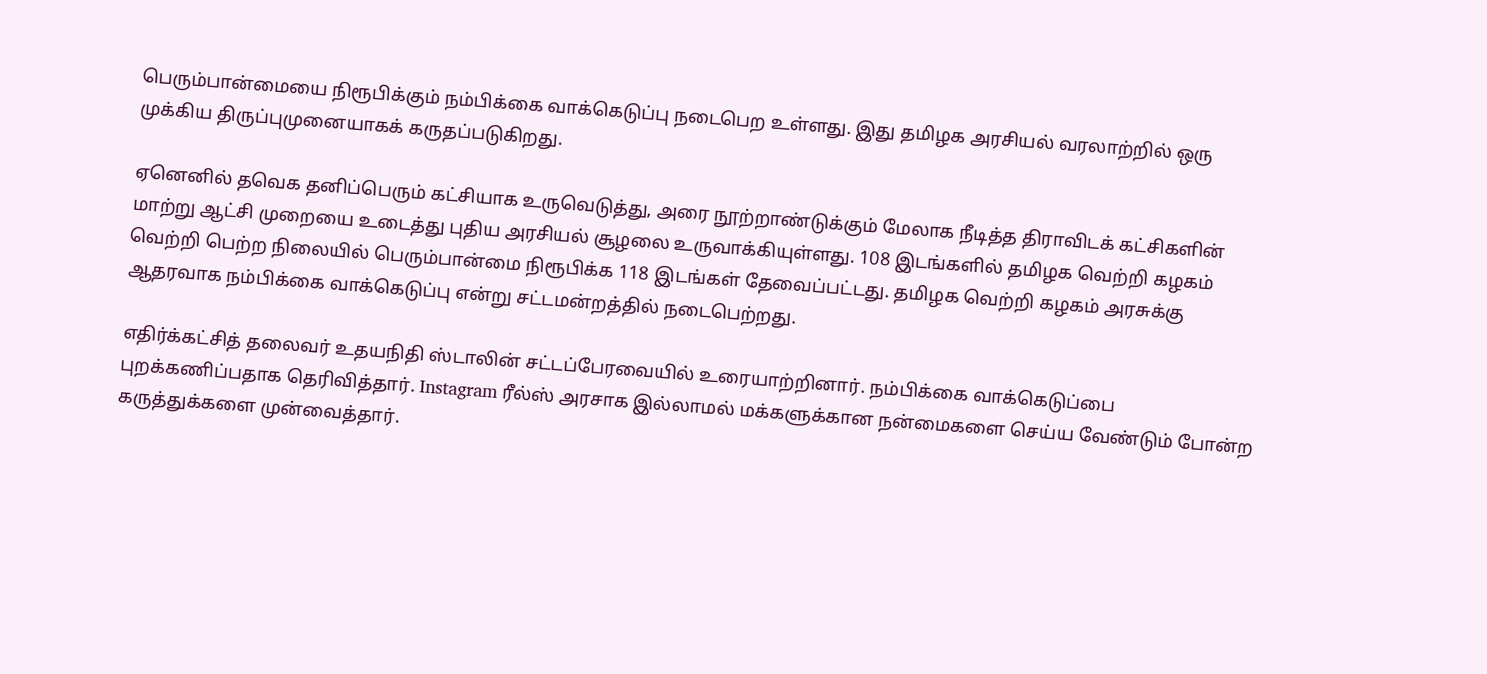பெரும்பான்மையை நிரூபிக்கும் நம்பிக்கை வாக்கெடுப்பு நடைபெற உள்ளது. இது தமிழக அரசியல் வரலாற்றில் ஒரு முக்கிய திருப்புமுனையாகக் கருதப்படுகிறது.

ஏனெனில் தவெக தனிப்பெரும் கட்சியாக உருவெடுத்து, அரை நூற்றாண்டுக்கும் மேலாக நீடித்த திராவிடக் கட்சிகளின் மாற்று ஆட்சி முறையை உடைத்து புதிய அரசியல் சூழலை உருவாக்கியுள்ளது. 108 இடங்களில் தமிழக வெற்றி கழகம் வெற்றி பெற்ற நிலையில் பெரும்பான்மை நிரூபிக்க 118 இடங்கள் தேவைப்பட்டது. தமிழக வெற்றி கழகம் அரசுக்கு ஆதரவாக நம்பிக்கை வாக்கெடுப்பு என்று சட்டமன்றத்தில் நடைபெற்றது.

எதிர்க்கட்சித் தலைவர் உதயநிதி ஸ்டாலின் சட்டப்பேரவையில் உரையாற்றினார். நம்பிக்கை வாக்கெடுப்பை புறக்கணிப்பதாக தெரிவித்தார். Instagram ரீல்ஸ் அரசாக இல்லாமல் மக்களுக்கான நன்மைகளை செய்ய வேண்டும் போன்ற கருத்துக்களை முன்வைத்தார்.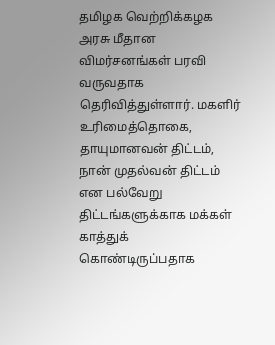தமிழக வெற்றிக்கழக அரசு மீதான விமர்சனங்கள் பரவி வருவதாக தெரிவித்துள்ளார். மகளிர் உரிமைத்தொகை, தாயுமானவன் திட்டம், நான் முதல்வன் திட்டம் என பல்வேறு திட்டங்களுக்காக மக்கள் காத்துக் கொண்டிருப்பதாக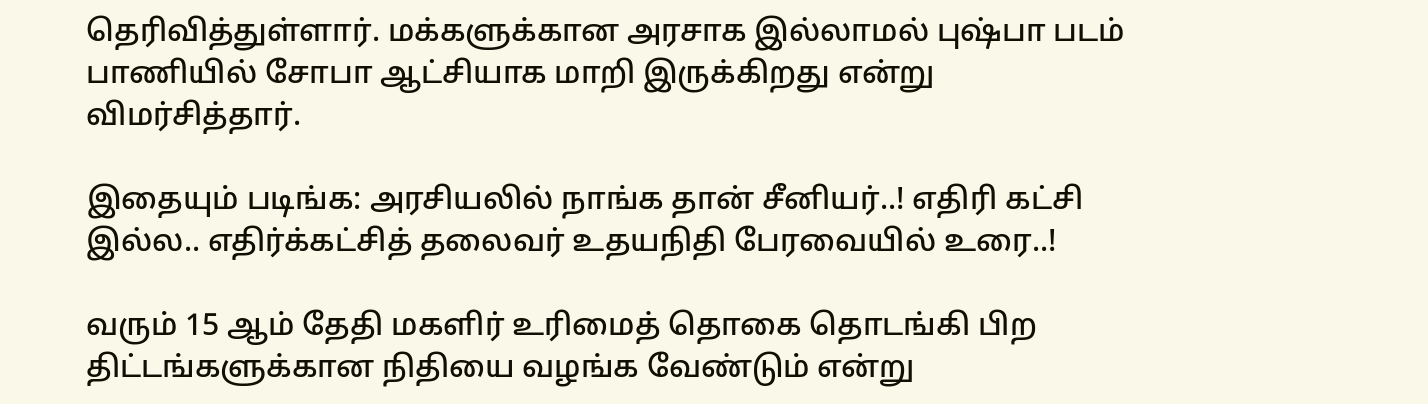தெரிவித்துள்ளார். மக்களுக்கான அரசாக இல்லாமல் புஷ்பா படம் பாணியில் சோபா ஆட்சியாக மாறி இருக்கிறது என்று விமர்சித்தார்.

இதையும் படிங்க: அரசியலில் நாங்க தான் சீனியர்..! எதிரி கட்சி இல்ல.. எதிர்க்கட்சித் தலைவர் உதயநிதி பேரவையில் உரை..!

வரும் 15 ஆம் தேதி மகளிர் உரிமைத் தொகை தொடங்கி பிற திட்டங்களுக்கான நிதியை வழங்க வேண்டும் என்று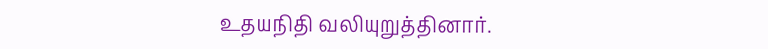உதயநிதி வலியுறுத்தினார்.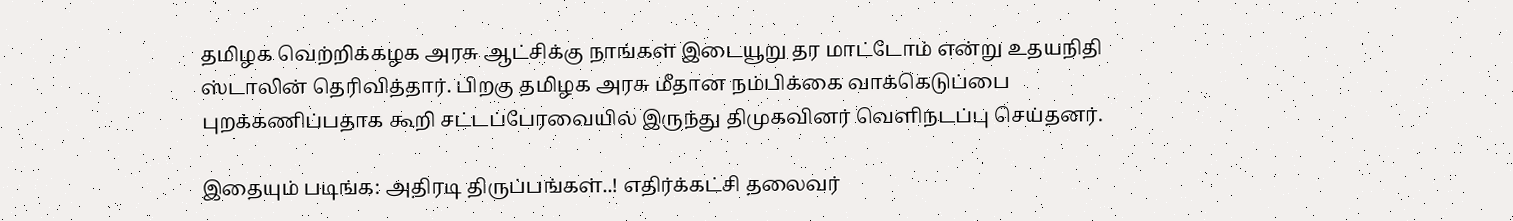தமிழக வெற்றிக்கழக அரசு ஆட்சிக்கு நாங்கள் இடையூறு தர மாட்டோம் என்று உதயநிதி ஸ்டாலின் தெரிவித்தார். பிறகு தமிழக அரசு மீதான நம்பிக்கை வாக்கெடுப்பை புறக்கணிப்பதாக கூறி சட்டப்பேரவையில் இருந்து திமுகவினர் வெளிநடப்பு செய்தனர்.

இதையும் படிங்க: அதிரடி திருப்பங்கள்..! எதிர்க்கட்சி தலைவர்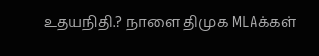உதயநிதி.? நாளை திமுக MLAக்கள்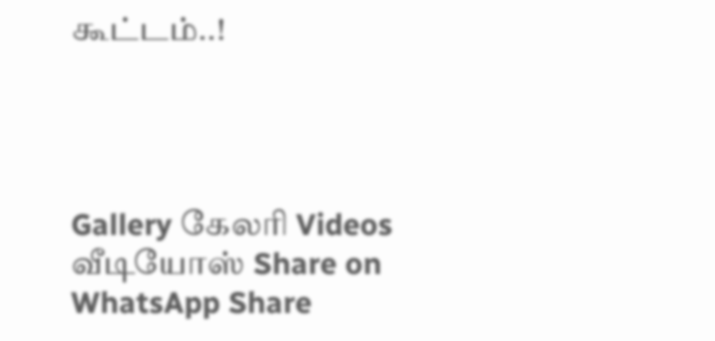கூட்டம்..!




Gallery கேலரி Videos வீடியோஸ் Share on WhatsApp Share